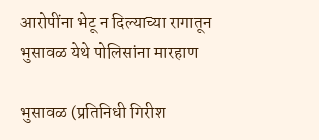आरोपींना भेटू न दिल्याच्या रागातून भुसावळ येथे पोलिसांना मारहाण

भुसावळ (प्रतिनिधी गिरीश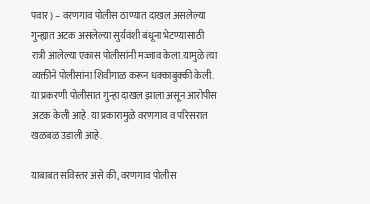पवार) – वरणगाव पोलीस ठाण्यात दाखल असलेल्या गुन्ह्यात अटक असलेल्या सुर्यवंशी बंधूना भेटण्यासाठी रात्री आलेल्या एकास पोलीसांनी मज्जाव केला.यामुळे त्या व्यक्तीने पोलीसांना शिवीगाळ करून धक्काबुक्की केली. या प्रकरणी पोलीसात गुन्हा दाखल झाला असून आरोपीस अटक केली आहे. या प्रकारामुळे वरणगाव व परिसरात खळबळ उडाली आहे.

याबाबत सविस्तर असे की, वरणगाव पोलीस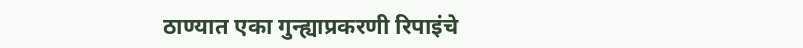ठाण्यात एका गुन्ह्याप्रकरणी रिपाइंचे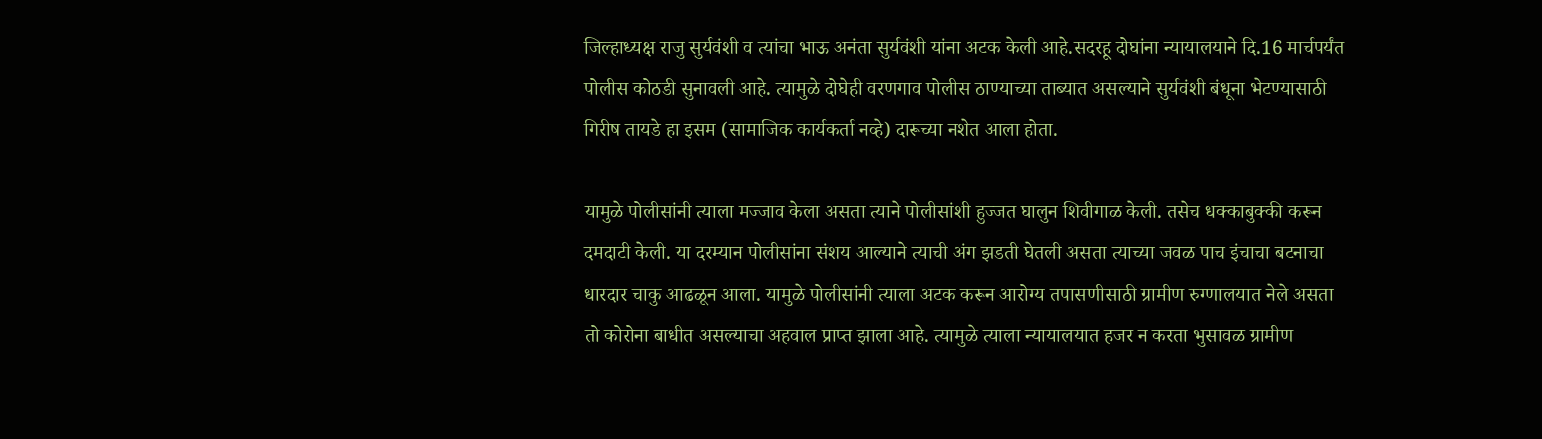जिल्हाध्यक्ष राजु सुर्यवंशी व त्यांचा भाऊ अनंता सुर्यवंशी यांना अटक केली आहे.सदरहू दोघांना न्यायालयाने दि.16 मार्चपर्यंत पोलीस कोठडी सुनावली आहे. त्यामुळे दोघेही वरणगाव पोलीस ठाण्याच्या ताब्यात असल्याने सुर्यवंशी बंधूना भेटण्यासाठी गिरीष तायडे हा इसम (सामाजिक कार्यकर्ता नव्हे) दारूच्या नशेत आला होता.

यामुळे पोलीसांनी त्याला मज्जाव केला असता त्याने पोलीसांशी हुज्जत घालुन शिवीगाळ केली. तसेच धक्काबुक्की करून दमदाटी केली. या दरम्यान पोलीसांना संशय आल्याने त्याची अंग झडती घेतली असता त्याच्या जवळ पाच इंचाचा बटनाचा धारदार चाकु आढळून आला. यामुळे पोलीसांनी त्याला अटक करून आरोग्य तपासणीसाठी ग्रामीण रुग्णालयात नेले असता तो कोरोना बाधीत असल्याचा अहवाल प्राप्त झाला आहे. त्यामुळे त्याला न्यायालयात हजर न करता भुसावळ ग्रामीण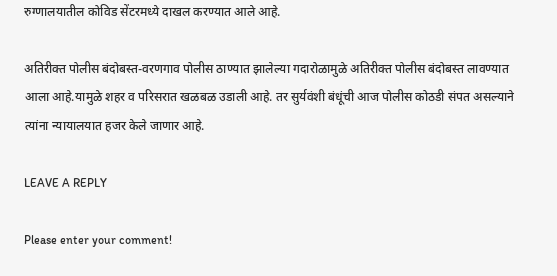रुग्णालयातील कोविड सेंटरमध्ये दाखल करण्यात आले आहे.

अतिरीक्त पोलीस बंदोबस्त-वरणगाव पोलीस ठाण्यात झालेल्या गदारोळामुळे अतिरीक्त पोलीस बंदोबस्त लावण्यात आला आहे.यामुळे शहर व परिसरात खळबळ उडाली आहे. तर सुर्यवंशी बंधूंची आज पोलीस कोठडी संपत असल्याने त्यांना न्यायालयात हजर केले जाणार आहे.

LEAVE A REPLY

Please enter your comment!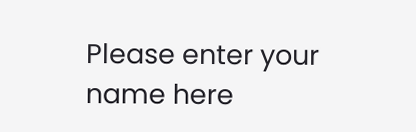Please enter your name here